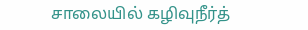சாலையில் கழிவுநீர்த்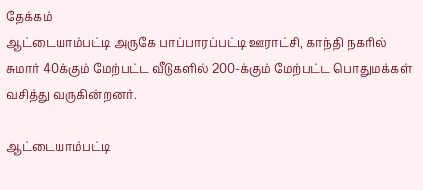தேக்கம்
ஆட்டையாம்பட்டி அருகே பாப்பாரப்பட்டி ஊராட்சி, காந்தி நகரில் சுமார் 40க்கும் மேற்பட்ட வீடுகளில் 200-க்கும் மேற்பட்ட பொதுமக்கள் வசித்து வருகின்றனர்.

ஆட்டையாம்பட்டி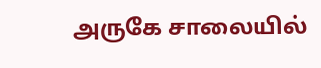அருகே சாலையில்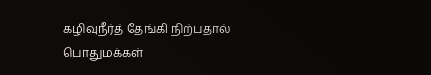கழிவுநீர்த் தேங்கி நிற்பதால் பொதுமக்கள்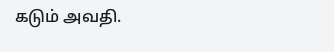கடும் அவதி.